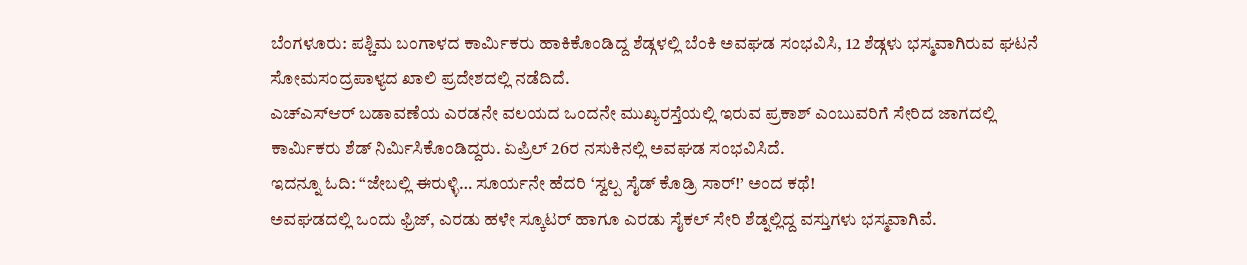ಬೆಂಗಳೂರು: ಪಶ್ಚಿಮ ಬಂಗಾಳದ ಕಾರ್ಮಿಕರು ಹಾಕಿಕೊಂಡಿದ್ದ ಶೆಡ್ಗಳಲ್ಲಿ ಬೆಂಕಿ ಅವಘಡ ಸಂಭವಿಸಿ, 12 ಶೆಡ್ಗಳು ಭಸ್ಮವಾಗಿರುವ ಘಟನೆ ಸೋಮಸಂದ್ರಪಾಳ್ಯದ ಖಾಲಿ ಪ್ರದೇಶದಲ್ಲಿ ನಡೆದಿದೆ.
ಎಚ್ಎಸ್ಆರ್ ಬಡಾವಣೆಯ ಎರಡನೇ ವಲಯದ ಒಂದನೇ ಮುಖ್ಯರಸ್ತೆಯಲ್ಲಿ ಇರುವ ಪ್ರಕಾಶ್ ಎಂಬುವರಿಗೆ ಸೇರಿದ ಜಾಗದಲ್ಲಿ ಕಾರ್ಮಿಕರು ಶೆಡ್ ನಿರ್ಮಿಸಿಕೊಂಡಿದ್ದರು. ಏಪ್ರಿಲ್ 26ರ ನಸುಕಿನಲ್ಲಿ ಅವಘಡ ಸಂಭವಿಸಿದೆ.
ಇದನ್ನೂ ಓದಿ: “ಜೇಬಲ್ಲಿ ಈರುಳ್ಳಿ… ಸೂರ್ಯನೇ ಹೆದರಿ ‘ಸ್ವಲ್ಪ ಸೈಡ್ ಕೊಡ್ರಿ ಸಾರ್!’ ಅಂದ ಕಥೆ!
ಅವಘಡದಲ್ಲಿ ಒಂದು ಫ್ರಿಜ್, ಎರಡು ಹಳೇ ಸ್ಕೂಟರ್ ಹಾಗೂ ಎರಡು ಸೈಕಲ್ ಸೇರಿ ಶೆಡ್ನಲ್ಲಿದ್ದ ವಸ್ತುಗಳು ಭಸ್ಮವಾಗಿವೆ.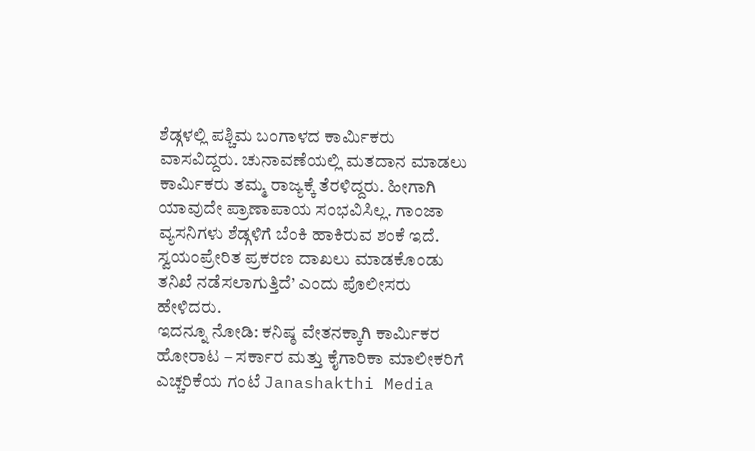ಶೆಡ್ಗಳಲ್ಲಿ ಪಶ್ಚಿಮ ಬಂಗಾಳದ ಕಾರ್ಮಿಕರು ವಾಸವಿದ್ದರು. ಚುನಾವಣೆಯಲ್ಲಿ ಮತದಾನ ಮಾಡಲು ಕಾರ್ಮಿಕರು ತಮ್ಮ ರಾಜ್ಯಕ್ಕೆ ತೆರಳಿದ್ದರು. ಹೀಗಾಗಿ ಯಾವುದೇ ಪ್ರಾಣಾಪಾಯ ಸಂಭವಿಸಿಲ್ಲ. ಗಾಂಜಾ ವ್ಯಸನಿಗಳು ಶೆಡ್ಗಳಿಗೆ ಬೆಂಕಿ ಹಾಕಿರುವ ಶಂಕೆ ಇದೆ. ಸ್ವಯಂಪ್ರೇರಿತ ಪ್ರಕರಣ ದಾಖಲು ಮಾಡಕೊಂಡು ತನಿಖೆ ನಡೆಸಲಾಗುತ್ತಿದೆ’ ಎಂದು ಪೊಲೀಸರು ಹೇಳಿದರು.
ಇದನ್ನೂ ನೋಡಿ: ಕನಿಷ್ಠ ವೇತನಕ್ಕಾಗಿ ಕಾರ್ಮಿಕರ ಹೋರಾಟ – ಸರ್ಕಾರ ಮತ್ತು ಕೈಗಾರಿಕಾ ಮಾಲೀಕರಿಗೆ ಎಚ್ಚರಿಕೆಯ ಗಂಟೆ Janashakthi Media